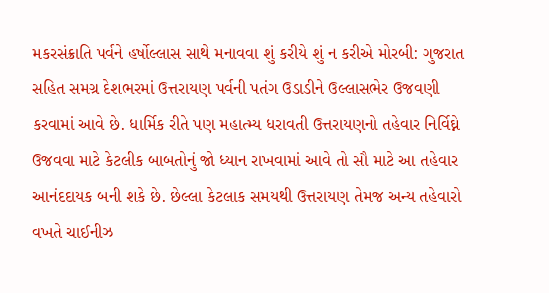મકરસંક્રાતિ પર્વને હર્ષોલ્લાસ સાથે મનાવવા શું કરીયે શું ન કરીએ મોરબી: ગુજરાત સહિત સમગ્ર દેશભરમાં ઉત્તરાયણ પર્વની પતંગ ઉડાડીને ઉલ્લાસભેર ઉજવણી કરવામાં આવે છે. ધાર્મિક રીતે પણ મહાત્મ્ય ધરાવતી ઉત્તરાયણનો તહેવાર નિર્વિઘ્ને ઉજવવા માટે કેટલીક બાબતોનું જો ધ્યાન રાખવામાં આવે તો સૌ માટે આ તહેવાર આનંદદાયક બની શકે છે. છેલ્લા કેટલાક સમયથી ઉત્તરાયણ તેમજ અન્ય તહેવારો વખતે ચાઈનીઝ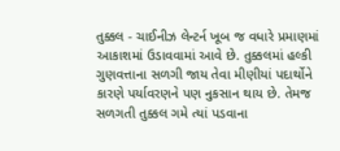તુક્કલ - ચાઈનીઝ લેન્ટર્ન ખૂબ જ વધારે પ્રમાણમાં આકાશમાં ઉડાવવામાં આવે છે. તુક્કલમાં હલ્કી ગુણવત્તાના સળગી જાય તેવા મીણીયાં પદાર્થોને કારણે પર્યાવરણને પણ નુકસાન થાય છે. તેમજ સળગતી તુક્કલ ગમે ત્યાં પડવાના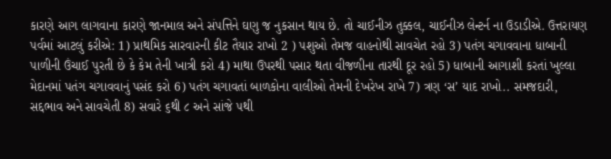કારણે આગ લાગવાના કારણે જાનમાલ અને સંપત્તિને ઘણુ જ નુકસાન થાય છે. તો ચાઈનીઝ તુક્કલ, ચાઈનીઝ લેન્ટર્ન ના ઉડાડીએ. ઉત્તરાયણ પર્વમાં આટલું કરીએ: 1) પ્રાથમિક સારવારની કીટ તૈયાર રાખો 2 ) પશુઓ તેમજ વાહનોથી સાવચેત રહો 3) પતંગ ચગાવવાના ધાબાની પાળીની ઉંચાઈ પુરતી છે કે કેમ તેની ખાત્રી કરો 4) માથા ઉપરથી પસાર થતા વીજળીના તારથી દૂર રહો 5) ધાબાની આગાશી કરતાં ખુલ્લા મેદાનમાં પતંગ ચગાવવાનું પસંદ કરો 6) પતંગ ચગાવતાં બાળકોના વાલીઓ તેમની દેખરેખ રાખે 7) ત્રણ ‘સ’ યાદ રાખો.. સમજદારી, સદ્દભાવ અને સાવચેતી 8) સવારે ૬થી ૮ અને સાંજે ૫થી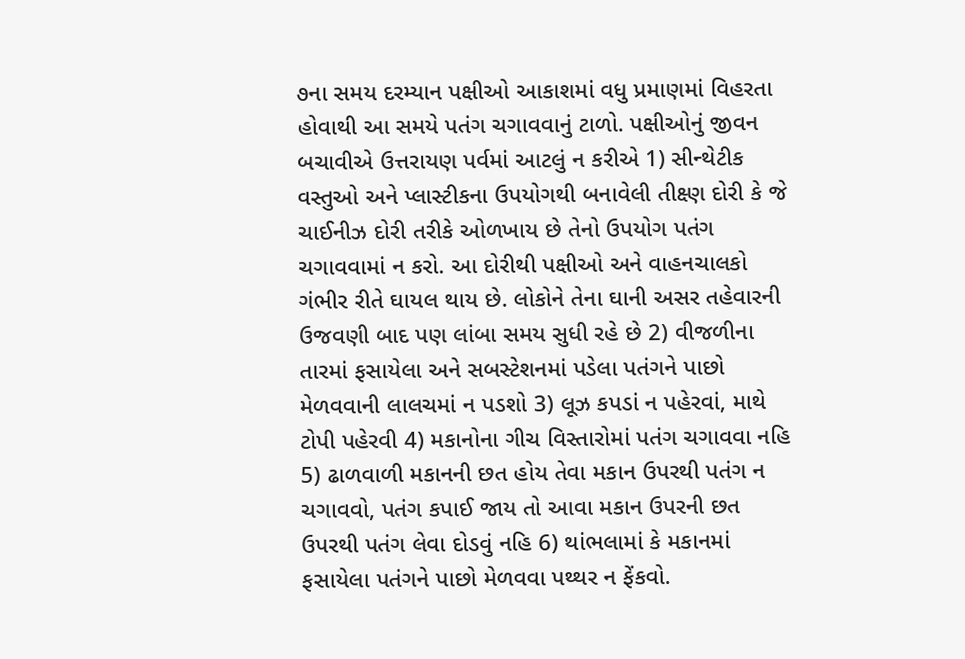૭ના સમય દરમ્યાન પક્ષીઓ આકાશમાં વધુ પ્રમાણમાં વિહરતા હોવાથી આ સમયે પતંગ ચગાવવાનું ટાળો. પક્ષીઓનું જીવન બચાવીએ ઉત્તરાયણ પર્વમાં આટલું ન કરીએ 1) સીન્થેટીક વસ્તુઓ અને પ્લાસ્ટીકના ઉપયોગથી બનાવેલી તીક્ષ્ણ દોરી કે જે ચાઈનીઝ દોરી તરીકે ઓળખાય છે તેનો ઉપયોગ પતંગ ચગાવવામાં ન કરો. આ દોરીથી પક્ષીઓ અને વાહનચાલકો ગંભીર રીતે ઘાયલ થાય છે. લોકોને તેના ઘાની અસર તહેવારની ઉજવણી બાદ પણ લાંબા સમય સુધી રહે છે 2) વીજળીના તારમાં ફસાયેલા અને સબસ્ટેશનમાં પડેલા પતંગને પાછો મેળવવાની લાલચમાં ન પડશો 3) લૂઝ કપડાં ન પહેરવાં, માથે ટોપી પહેરવી 4) મકાનોના ગીચ વિસ્તારોમાં પતંગ ચગાવવા નહિ 5) ઢાળવાળી મકાનની છત હોય તેવા મકાન ઉપરથી પતંગ ન ચગાવવો, પતંગ કપાઈ જાય તો આવા મકાન ઉપરની છત ઉપરથી પતંગ લેવા દોડવું નહિ 6) થાંભલામાં કે મકાનમાં ફસાયેલા પતંગને પાછો મેળવવા પથ્થર ન ફેંકવો.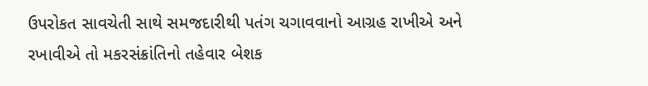ઉપરોકત સાવચેતી સાથે સમજદારીથી પતંગ ચગાવવાનો આગ્રહ રાખીએ અને રખાવીએ તો મકરસંક્રાંતિનો તહેવાર બેશક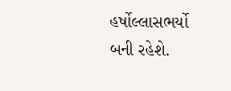હર્ષોલ્લાસભર્યો બની રહેશે.